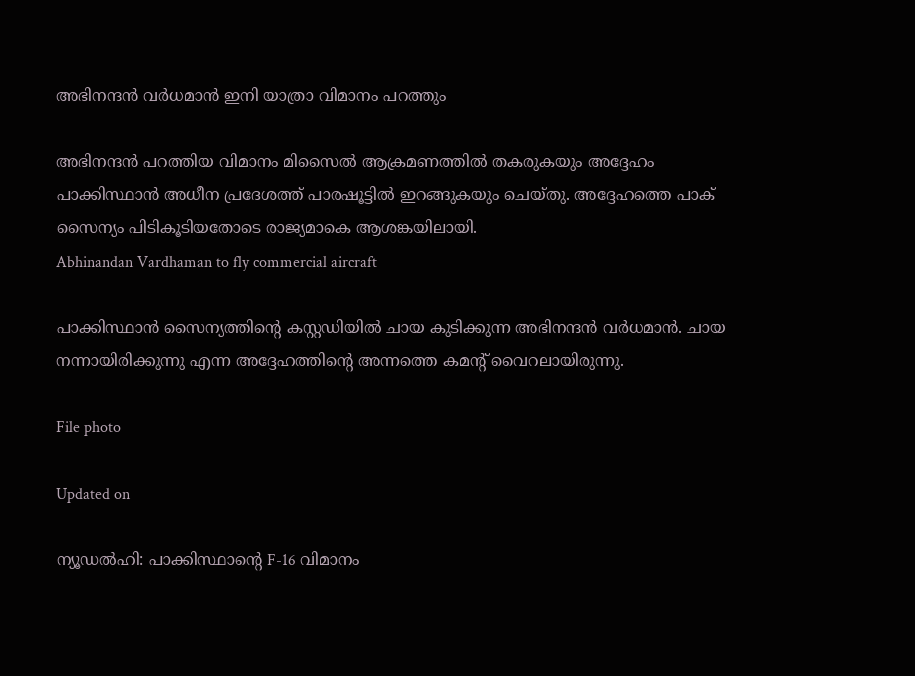അഭിനന്ദൻ വർധമാൻ ഇനി യാത്രാ വിമാനം പറത്തും

അഭിനന്ദൻ പറത്തിയ വിമാനം മിസൈൽ ആക്രമണത്തിൽ തകരുകയും അദ്ദേഹം പാക്കിസ്ഥാൻ അധീന പ്രദേശത്ത് പാരഷൂട്ടിൽ ഇറങ്ങുകയും ചെയ്തു. അദ്ദേഹത്തെ പാക് സൈന്യം പിടികൂടിയതോടെ രാജ്യമാകെ ആശങ്കയിലായി.
Abhinandan Vardhaman to fly commercial aircraft

പാക്കിസ്ഥാൻ സൈന്യത്തിന്‍റെ കസ്റ്റഡിയിൽ ചായ കുടിക്കുന്ന അഭിനന്ദൻ വർധമാൻ. ചായ നന്നായിരിക്കുന്നു എന്ന അദ്ദേഹത്തിന്‍റെ അന്നത്തെ കമന്‍റ് വൈറലായിരുന്നു.

File photo

Updated on

ന്യൂഡൽഹി: പാക്കിസ്ഥാന്‍റെ F-16 വിമാനം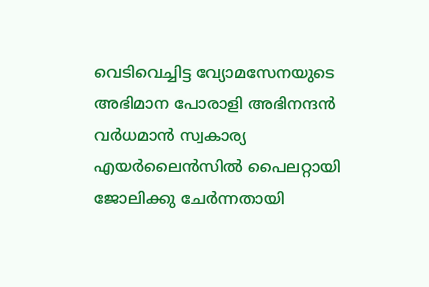വെടിവെച്ചിട്ട വ്യോമസേനയുടെ അഭിമാന പോരാളി അഭിനന്ദൻ വർധമാൻ സ്വകാര്യ എയർലൈൻസിൽ പൈലറ്റായി ജോലിക്കു ചേർന്നതായി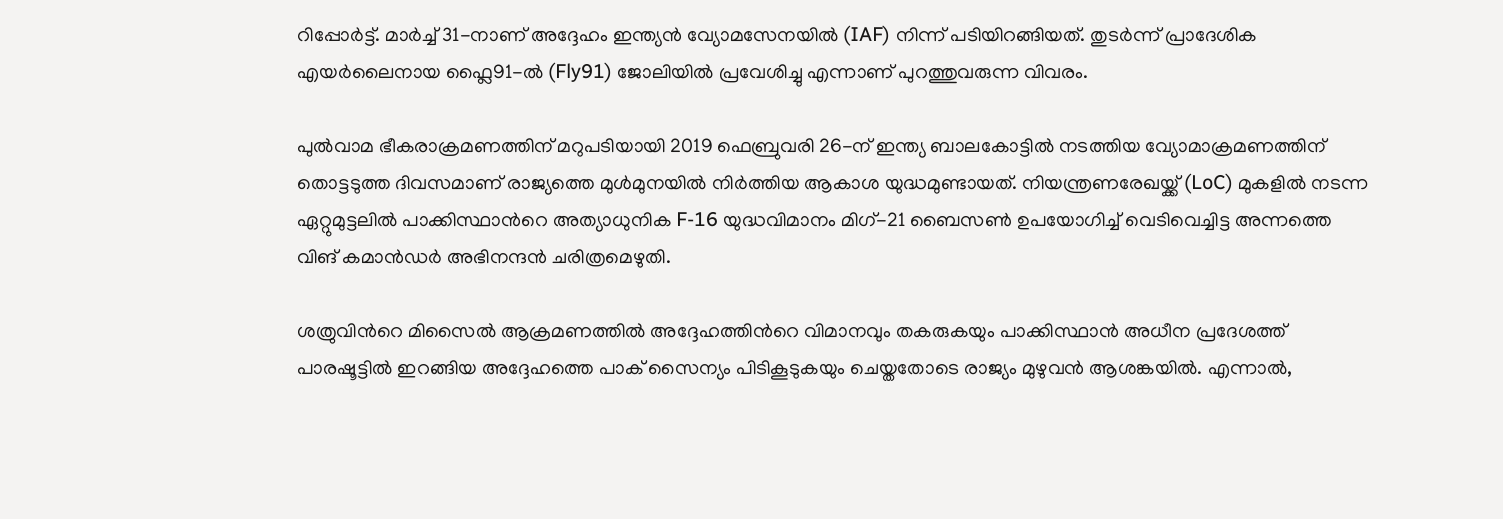റിപ്പോർട്ട്. മാർച്ച് 31-നാണ് അദ്ദേഹം ഇന്ത്യൻ വ്യോമസേനയിൽ (IAF) നിന്ന് പടിയിറങ്ങിയത്. തുടർന്ന് പ്രാദേശിക എയർലൈനായ ഫ്ലൈ91-ൽ (Fly91) ജോലിയിൽ പ്രവേശിച്ചു എന്നാണ് പുറത്തുവരുന്ന വിവരം.

പുൽവാമ ഭീകരാക്രമണത്തിന് മറുപടിയായി 2019 ഫെബ്രുവരി 26-ന് ഇന്ത്യ ബാലകോട്ടിൽ നടത്തിയ വ്യോമാക്രമണത്തിന് തൊട്ടടുത്ത ദിവസമാണ് രാജ്യത്തെ മുൾമുനയിൽ നിർത്തിയ ആകാശ യുദ്ധമുണ്ടായത്. നിയന്ത്രണരേഖയ്ക്ക് (LoC) മുകളിൽ നടന്ന ഏറ്റുമുട്ടലിൽ പാക്കിസ്ഥാന്‍റെ അത്യാധുനിക F-16 യുദ്ധവിമാനം മിഗ്-21 ബൈസൺ ഉപയോഗിച്ച് വെടിവെച്ചിട്ട അന്നത്തെ വിങ് കമാൻഡർ അഭിനന്ദൻ ചരിത്രമെഴുതി.

ശത്രുവിന്‍റെ മിസൈൽ ആക്രമണത്തിൽ അദ്ദേഹത്തിന്‍റെ വിമാനവും തകരുകയും പാക്കിസ്ഥാൻ അധീന പ്രദേശത്ത് പാരഷൂട്ടിൽ ഇറങ്ങിയ അദ്ദേഹത്തെ പാക് സൈന്യം പിടികൂടുകയും ചെയ്തതോടെ രാജ്യം മുഴുവൻ ആശങ്കയിൽ. എന്നാൽ,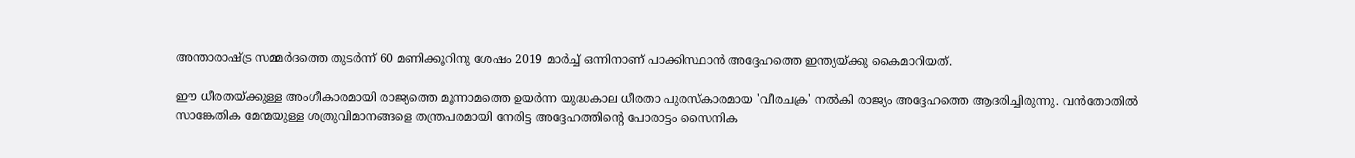അന്താരാഷ്ട്ര സമ്മർദത്തെ തുടർന്ന് 60 മണിക്കൂറിനു ശേഷം 2019 മാർച്ച് ഒന്നിനാണ് പാക്കിസ്ഥാൻ അദ്ദേഹത്തെ ഇന്ത്യയ്ക്കു കൈമാറിയത്.

ഈ ധീരതയ്ക്കുള്ള അംഗീകാരമായി രാജ്യത്തെ മൂന്നാമത്തെ ഉയർന്ന യുദ്ധകാല ധീരതാ പുരസ്കാരമായ 'വീരചക്ര' നൽകി രാജ്യം അദ്ദേഹത്തെ ആദരിച്ചിരുന്നു. വൻതോതിൽ സാങ്കേതിക മേന്മയുള്ള ശത്രുവിമാനങ്ങളെ തന്ത്രപരമായി നേരിട്ട അദ്ദേഹത്തിന്‍റെ പോരാട്ടം സൈനിക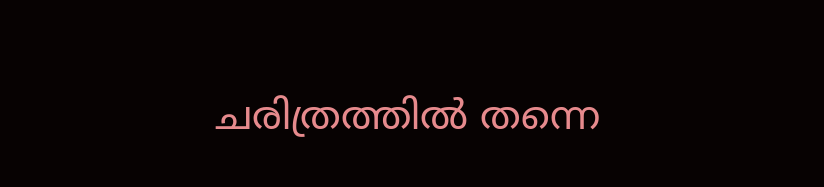ചരിത്രത്തിൽ തന്നെ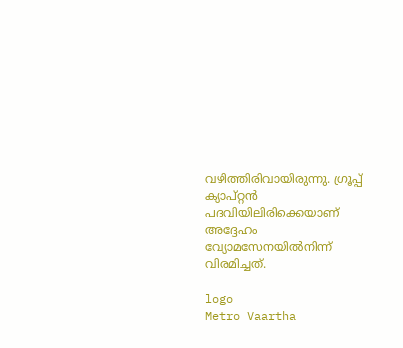വഴിത്തിരിവായിരുന്നു. ഗ്രൂപ്പ് ക്യാപ്റ്റൻ പദവിയിലിരിക്കെയാണ് അദ്ദേഹം വ്യോമസേനയിൽനിന്ന് വിരമിച്ചത്.

logo
Metro Vaartha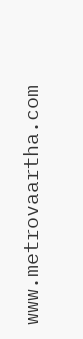www.metrovaartha.com